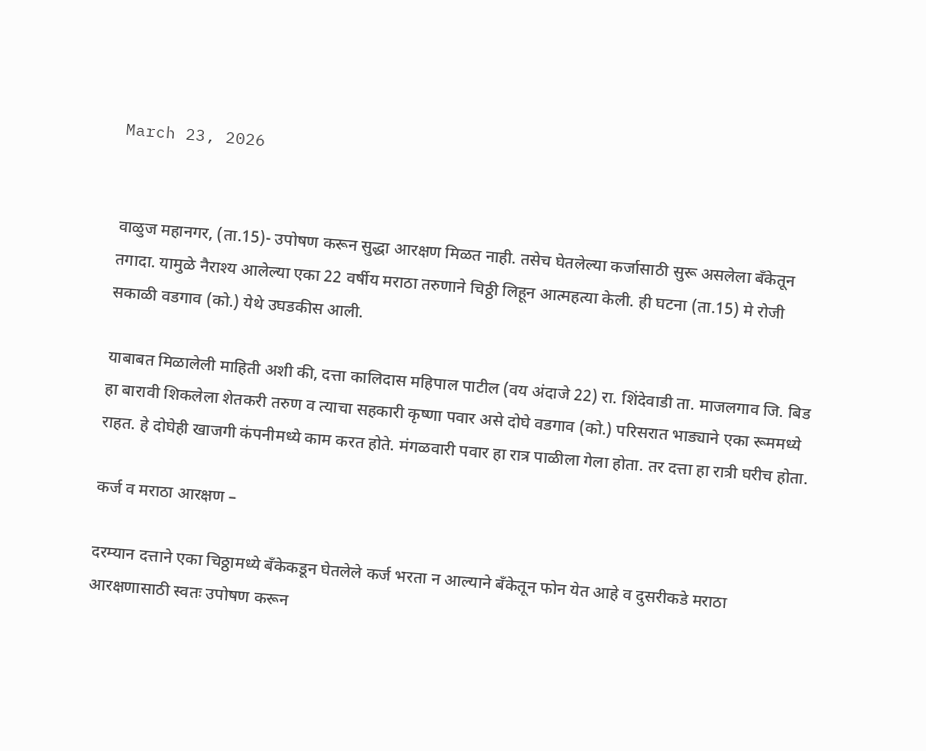March 23, 2026


वाळुज महानगर, (ता.15)- उपोषण करून सुद्धा आरक्षण मिळत नाही. तसेच घेतलेल्या कर्जासाठी सुरू असलेला बँकेतून तगादा. यामुळे नैराश्य आलेल्या एका 22 वर्षीय मराठा तरुणाने चिठ्ठी लिहून आत्महत्या केली. ही घटना (ता.15) मे रोजी सकाळी वडगाव (को.) येथे उघडकीस आली.

याबाबत मिळालेली माहिती अशी की, दत्ता कालिदास महिपाल पाटील (वय अंदाजे 22) रा. शिंदेवाडी ता. माजलगाव जि. बिड हा बारावी शिकलेला शेतकरी तरुण व त्याचा सहकारी कृष्णा पवार असे दोघे वडगाव (को.) परिसरात भाड्याने एका रूममध्ये राहत. हे दोघेही खाजगी कंपनीमध्ये काम करत होते. मंगळवारी पवार हा रात्र पाळीला गेला होता. तर दत्ता हा रात्री घरीच होता.

कर्ज व मराठा आरक्षण –

दरम्यान दत्ताने एका चिठ्ठामध्ये बँकेकडून घेतलेले कर्ज भरता न आल्याने बँकेतून फोन येत आहे व दुसरीकडे मराठा आरक्षणासाठी स्वतः उपोषण करून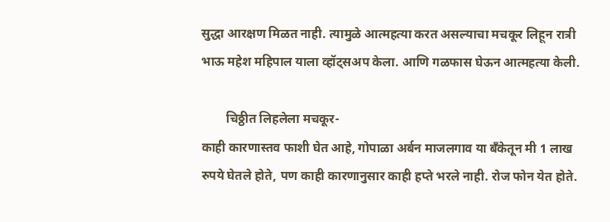सुद्धा आरक्षण मिळत नाही. त्यामुळे आत्महत्या करत असल्याचा मचकूर लिहून रात्री भाऊ महेश महिपाल याला व्हॉट्सअप केला. आणि गळफास घेऊन आत्महत्या केली.

        चिठ्ठीत लिहलेला मचकूर-
काही कारणास्तव फाशी घेत आहे, गोपाळा अर्बन माजलगाव या बँकेतून मी 1 लाख रुपये घेतले होते, पण काही कारणानुसार काही हप्ते भरले नाही. रोज फोन येत होते.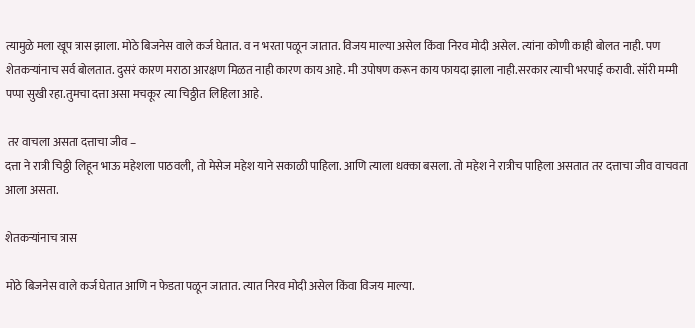त्यामुळे मला खूप त्रास झाला. मोठे बिजनेस वाले कर्ज घेतात. व न भरता पळून जातात. विजय माल्या असेल किंवा निरव मोदी असेल. त्यांना कोणी काही बोलत नाही. पण शेतकऱ्यांनाच सर्व बोलतात. दुसरं कारण मराठा आरक्षण मिळत नाही कारण काय आहे. मी उपोषण करून काय फायदा झाला नाही.सरकार त्याची भरपाई करावी. सॉरी मम्मी पप्पा सुखी रहा.तुमचा दत्ता असा मचकूर त्या चिठ्ठीत लिहिला आहे.

 तर वाचला असता दत्ताचा जीव –
दत्ता ने रात्री चिठ्ठी लिहून भाऊ महेशला पाठवली, तो मेसेज महेश याने सकाळी पाहिला. आणि त्याला धक्का बसला. तो महेश ने रात्रीच पाहिला असतात तर दत्ताचा जीव वाचवता आला असता.

शेतकऱ्यांनाच त्रास

मोठे बिजनेस वाले कर्ज घेतात आणि न फेडता पळून जातात. त्यात निरव मोदी असेल किंवा विजय माल्या.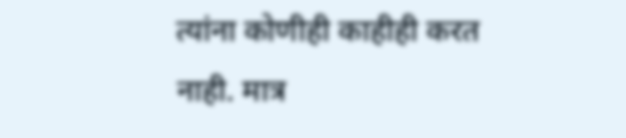त्यांना कोणीही काहीही करत नाही. मात्र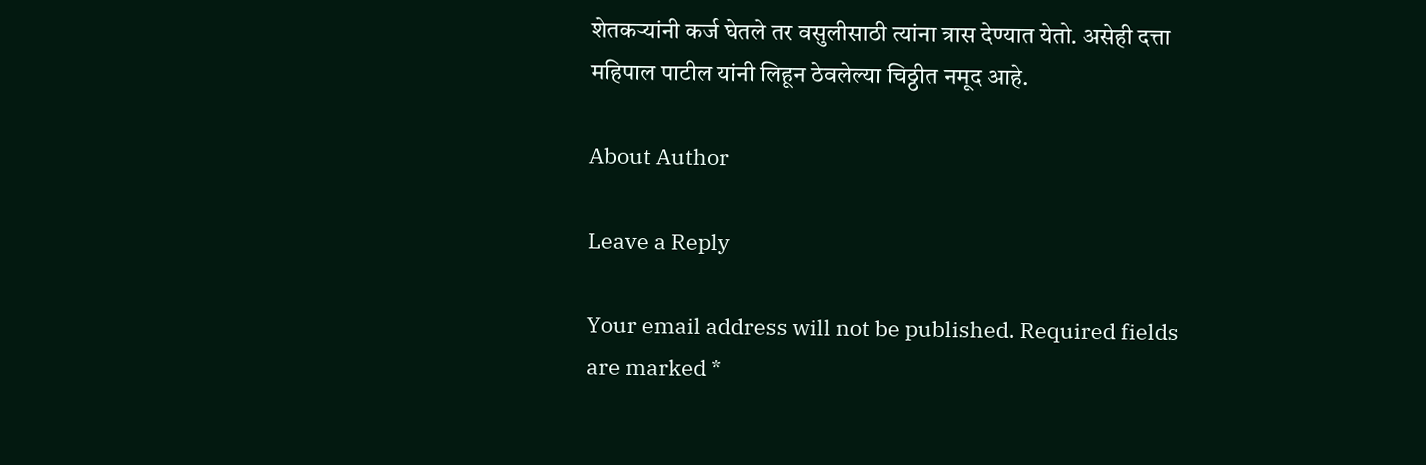शेतकऱ्यांनी कर्ज घेतले तर वसुलीसाठी त्यांना त्रास देण्यात येतो. असेही दत्ता महिपाल पाटील यांनी लिहून ठेवलेल्या चिठ्ठीत नमूद आहे.

About Author

Leave a Reply

Your email address will not be published. Required fields are marked *